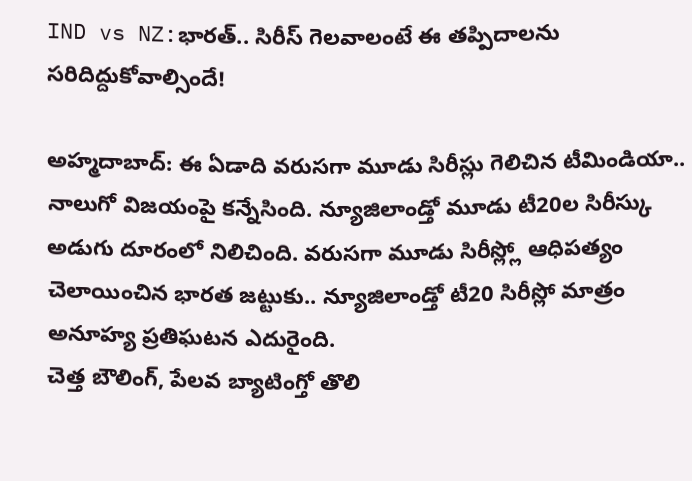IND vs NZ:భారత్.. సిరీస్ గెలవాలంటే ఈ తప్పిదాలను సరిదిద్దుకోవాల్సిందే!

అహ్మదాబాద్: ఈ ఏడాది వరుసగా మూడు సిరీస్లు గెలిచిన టీమిండియా.. నాలుగో విజయంపై కన్నేసింది. న్యూజిలాండ్తో మూడు టీ20ల సిరీస్కు అడుగు దూరంలో నిలిచింది. వరుసగా మూడు సిరీస్ల్లో ఆధిపత్యం చెలాయించిన భారత జట్టుకు.. న్యూజిలాండ్తో టీ20 సిరీస్లో మాత్రం అనూహ్య ప్రతిఘటన ఎదురైంది.
చెత్త బౌలింగ్, పేలవ బ్యాటింగ్తో తొలి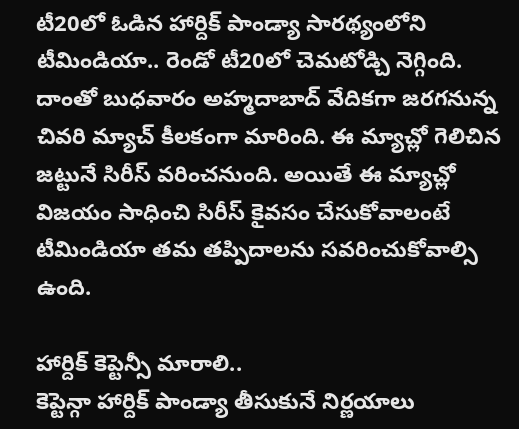టీ20లో ఓడిన హార్దిక్ పాండ్యా సారథ్యంలోని టీమిండియా.. రెండో టీ20లో చెమటోడ్చి నెగ్గింది. దాంతో బుధవారం అహ్మదాబాద్ వేదికగా జరగనున్న చివరి మ్యాచ్ కీలకంగా మారింది. ఈ మ్యాచ్లో గెలిచిన జట్టునే సిరీస్ వరించనుంది. అయితే ఈ మ్యాచ్లో విజయం సాధించి సిరీస్ కైవసం చేసుకోవాలంటే టీమిండియా తమ తప్పిదాలను సవరించుకోవాల్సి ఉంది.

హార్దిక్ కెప్టెన్సీ మారాలి..
కెప్టెన్గా హార్దిక్ పాండ్యా తీసుకునే నిర్ణయాలు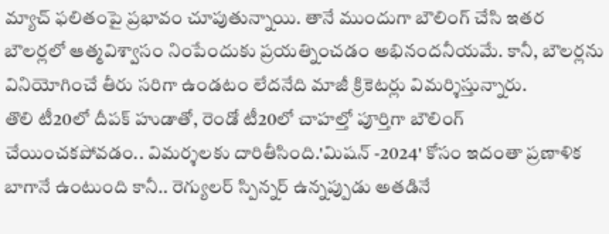మ్యాచ్ ఫలితంపై ప్రభావం చూపుతున్నాయి. తానే ముందుగా బౌలింగ్ చేసి ఇతర బౌలర్లలో ఆత్మవిశ్వాసం నింపేందుకు ప్రయత్నించడం అభినందనీయమే. కానీ, బౌలర్లను వినియోగించే తీరు సరిగా ఉండటం లేదనేది మాజీ క్రికెటర్లు విమర్శిస్తున్నారు.
తొలి టీ20లో దీపక్ హుడాతో, రెండో టీ20లో చాహల్తో పూర్తిగా బౌలింగ్ చేయించకపోవడం.. విమర్శలకు దారితీసింది.'మిషన్ -2024' కోసం ఇదంతా ప్రణాళిక బాగానే ఉంటుంది కానీ.. రెగ్యులర్ స్పిన్నర్ ఉన్నప్పుడు అతడినే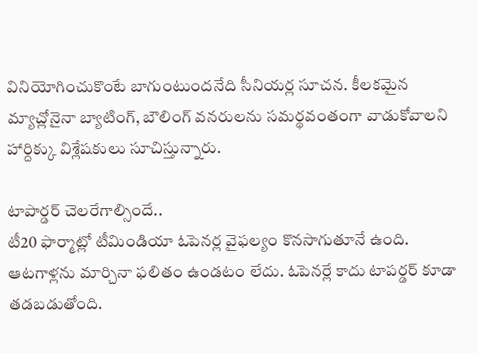వినియోగించుకొంటే బాగుంటుందనేది సీనియర్ల సూచన. కీలకమైన మ్యాచ్లోనైనా బ్యాటింగ్, బౌలింగ్ వనరులను సమర్థవంతంగా వాడుకోవాలని హార్దిక్కు విశ్లేషకులు సూచిస్తున్నారు.

టాపార్డర్ చెలరేగాల్సిందే..
టీ20 ఫార్మాట్లో టీమిండియా ఓపెనర్ల వైఫల్యం కొనసాగుతూనే ఉంది. ఆటగాళ్లను మార్చినా ఫలితం ఉండటం లేదు. ఓపెనర్లే కాదు టాపర్డర్ కూడా తడబడుతోంది.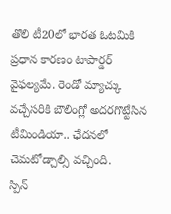తొలి టీ20లో భారత ఓటమికి ప్రధాన కారణం టాపార్డర్ వైఫల్యమే. రెండో మ్యాచ్కు వచ్చేసరికి బౌలింగ్లో అదరగొట్టేసిన టీమిండియా.. ఛేదనలో చెమటోడ్చాల్సి వచ్చింది.
స్పిన్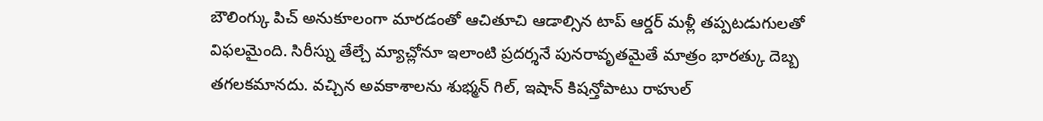బౌలింగ్కు పిచ్ అనుకూలంగా మారడంతో ఆచితూచి ఆడాల్సిన టాప్ ఆర్డర్ మళ్లీ తప్పటడుగులతో విఫలమైంది. సిరీస్ను తేల్చే మ్యాచ్లోనూ ఇలాంటి ప్రదర్శనే పునరావృతమైతే మాత్రం భారత్కు దెబ్బ తగలకమానదు. వచ్చిన అవకాశాలను శుభ్మన్ గిల్, ఇషాన్ కిషన్తోపాటు రాహుల్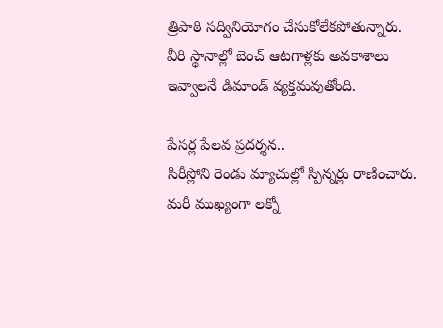త్రిపాఠి సద్వినియోగం చేసుకోలేకపోతున్నారు. వీరి స్థానాల్లో బెంచ్ ఆటగాళ్లకు అవకాశాలు ఇవ్వాలనే డిమాండ్ వ్యక్తమవుతోంది.

పేసర్ల పేలవ ప్రదర్శన..
సిరీస్లోని రెండు మ్యాచుల్లో స్పిన్నర్లు రాణించారు. మరీ ముఖ్యంగా లక్నో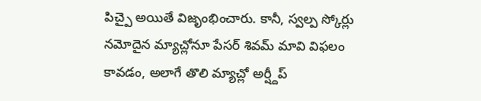పిచ్పై అయితే విజృంభించారు. కానీ, స్వల్ప స్కోర్లు నమోదైన మ్యాచ్లోనూ పేసర్ శివమ్ మావి విఫలం కావడం, అలాగే తొలి మ్యాచ్లో అర్ష్దీప్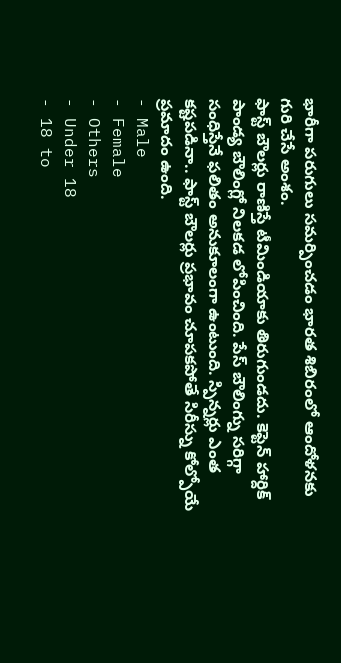భారీగా పరుగులు సమర్పించడం భారత శిబిరంలో ఆందోళనకు గురి చేసే అంశం.
ఫాస్ట్ బౌలర్లు రాణిస్తే టీమిండియాకు తిరుగుండదు. కెప్టెన్ హార్దిక్ పాండ్య బౌలింగ్లో నిలకడ లోపించింది. పేస్ బౌలింగ్ను సరిగ్గా సంధిస్తేనే ఫలితం అనుకూలంగా ఉంటుంది. స్పిన్నర్లు ఎంత కష్టపడినా.. ఫాస్ట్ బౌలర్లు ప్రభావం చూపకపోతే సిరీస్ను కోల్పోయే ప్రమాదం ఉంది.
- Male
- Female
- Others
- Under 18
- 18 to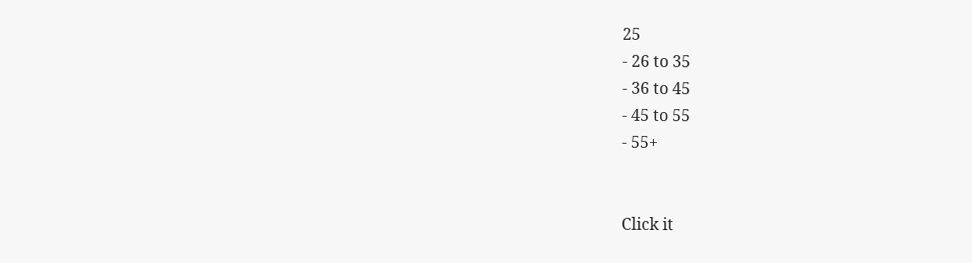25
- 26 to 35
- 36 to 45
- 45 to 55
- 55+


Click it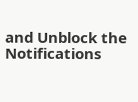and Unblock the Notifications